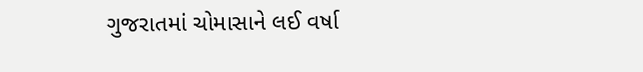ગુજરાતમાં ચોમાસાને લઈ વર્ષા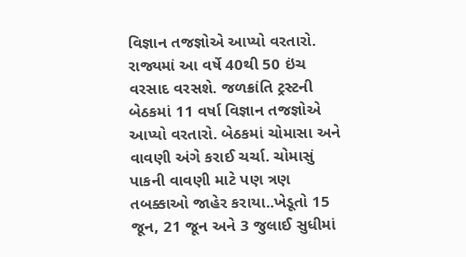વિજ્ઞાન તજજ્ઞોએ આપ્યો વરતારો. રાજ્યમાં આ વર્ષે 40થી 50 ઇંચ વરસાદ વરસશે. જળક્રાંતિ ટ્રસ્ટની બેઠકમાં 11 વર્ષા વિજ્ઞાન તજજ્ઞોએ આપ્યો વરતારો. બેઠકમાં ચોમાસા અને વાવણી અંગે કરાઈ ચર્ચા. ચોમાસું પાકની વાવણી માટે પણ ત્રણ તબક્કાઓ જાહેર કરાયા..ખેડૂતો 15 જૂન, 21 જૂન અને 3 જુલાઈ સુધીમાં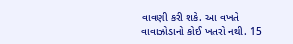વાવણી કરી શકે. આ વખતે વાવાઝોડાનો કોઈ ખતરો નથી. 15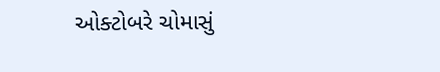ઓક્ટોબરે ચોમાસું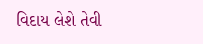વિદાય લેશે તેવી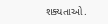શક્યતાઓ.